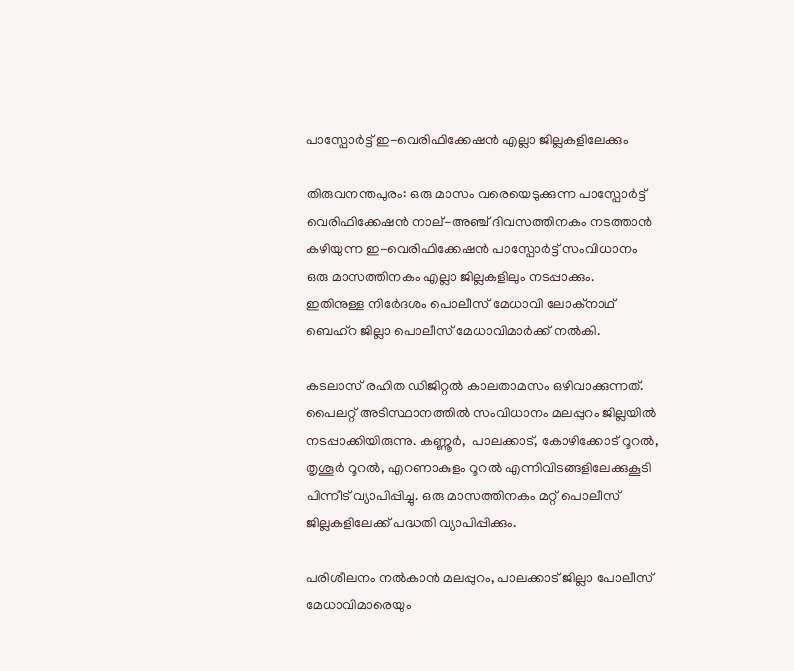പാസ്പോർട്ട് ഇ-വെരിഫിക്കേഷൻ എല്ലാ ജില്ലകളിലേക്കും

തിരുവനന്തപുരം: ഒരു മാസം വരെയെടുക്കുന്ന പാസ്പോർട്ട് വെരിഫിക്കേഷൻ നാല്-അഞ്ച് ദിവസത്തിനകം നടത്താൻ കഴിയുന്ന ഇ-വെരിഫിക്കേഷൻ പാസ്പോർട്ട് സംവിധാനം ഒരു മാസത്തിനകം എല്ലാ ജില്ലകളിലും നടപ്പാക്കും.  ഇതിനുള്ള നിർേദശം പൊലീസ് മേധാവി ലോക്നാഥ് ബെഹ്റ ജില്ലാ പൊലീസ് മേധാവിമാർക്ക് നൽകി.

കടലാസ് രഹിത ഡിജിറ്റൽ കാലതാമസം ഒഴിവാക്കുന്നത്. പൈലറ്റ് അടിസ്ഥാനത്തിൽ സംവിധാനം മലപ്പുറം ജില്ലയിൽ നടപ്പാക്കിയിരുന്നു. കണ്ണൂർ,  പാലക്കാട്, കോഴിക്കോട് റൂറൽ, തൃശൂർ റൂറൽ, എറണാകുളം റൂറൽ എന്നിവിടങ്ങളിലേക്കുകൂടി പിന്നീട് വ്യാപിപ്പിച്ചു. ഒരു മാസത്തിനകം മറ്റ് പൊലീസ് ജില്ലകളിലേക്ക് പദ്ധതി വ്യാപിപ്പിക്കും.

പരിശീലനം നൽകാൻ മലപ്പുറം, പാലക്കാട് ജില്ലാ പോലീസ്  മേധാവിമാരെയും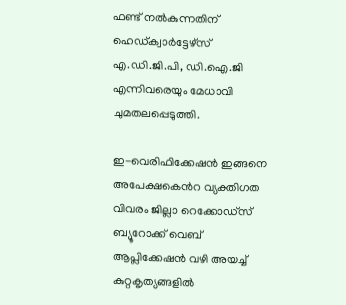ഫണ്ട് നൽകുന്നതിന്  ഹെഡ്ക്വാർട്ടേഴ്സ് എ.ഡി.ജി.പി, ഡി.ഐ.ജി എന്നിവരെയും മേധാവി ചുമതലപ്പെടുത്തി.

ഇ-വെരിഫിക്കേഷൻ ഇങ്ങനെ
അപേക്ഷകെൻറ വ്യക്തിഗത വിവരം ജില്ലാ റെക്കോഡ്സ് ബ്യൂറോക്ക് വെബ് ആപ്ലിക്കേഷൻ വഴി അയച്ച് കുറ്റകൃത്യങ്ങളിൽ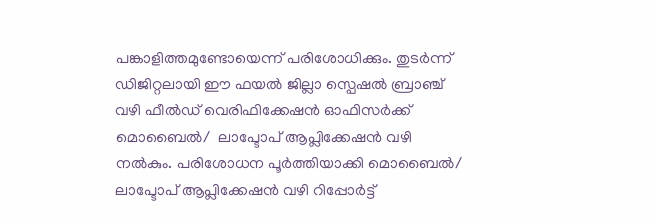പങ്കാളിത്തമുണ്ടോയെന്ന് പരിശോധിക്കും. തുടർന്ന് ഡിജിറ്റലായി ഈ ഫയൽ ജില്ലാ സ്പെഷൽ ബ്രാഞ്ച് വഴി ഫീൽഡ് വെരിഫിക്കേഷൻ ഓഫിസർക്ക് മൊബൈൽ/  ലാപ്ടോപ് ആപ്ലിക്കേഷൻ വഴി നൽകും. പരിശോധന പൂർത്തിയാക്കി മൊബൈൽ/ ലാപ്ടോപ് ആപ്ലിക്കേഷൻ വഴി റിപ്പോർട്ട്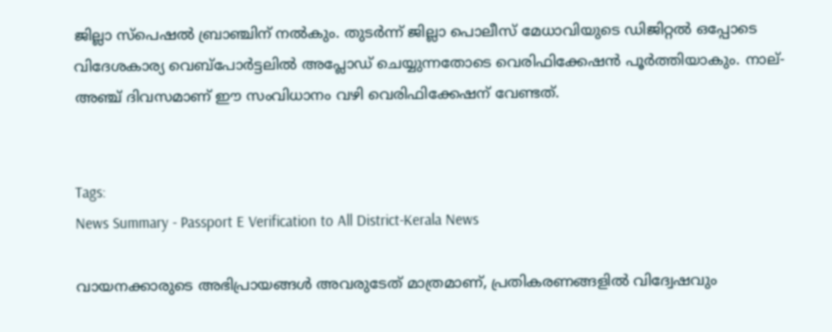ജില്ലാ സ്പെഷൽ ബ്രാഞ്ചിന് നൽകും. തുടർന്ന് ജില്ലാ പൊലീസ് മേധാവിയുടെ ഡിജിറ്റൽ ഒപ്പോടെ വിദേശകാര്യ വെബ്പോർട്ടലിൽ അപ്ലോഡ് ചെയ്യുന്നതോടെ വെരിഫിക്കേഷൻ പൂർത്തിയാകും. നാല്-അഞ്ച് ദിവസമാണ് ഈ സംവിധാനം വഴി വെരിഫിക്കേഷന് വേണ്ടത്.


Tags:
News Summary - Passport E Verification to All District-Kerala News

വായനക്കാരുടെ അഭിപ്രായങ്ങള്‍ അവരുടേത് മാത്രമാണ്, പ്രതികരണങ്ങളിൽ വിദ്വേഷവും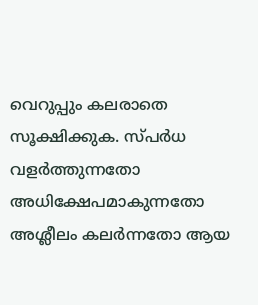വെറുപ്പും കലരാതെ സൂക്ഷിക്കുക. സ്പർധ വളർത്തുന്നതോ അധിക്ഷേപമാകുന്നതോ അശ്ലീലം കലർന്നതോ ആയ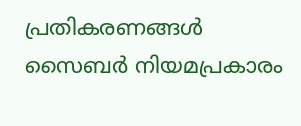പ്രതികരണങ്ങൾ സൈബർ നിയമപ്രകാരം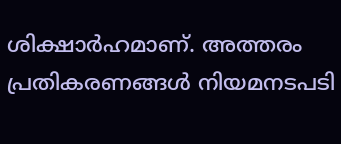ശിക്ഷാർഹമാണ്. അത്തരം പ്രതികരണങ്ങൾ നിയമനടപടി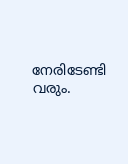നേരിടേണ്ടി വരും.